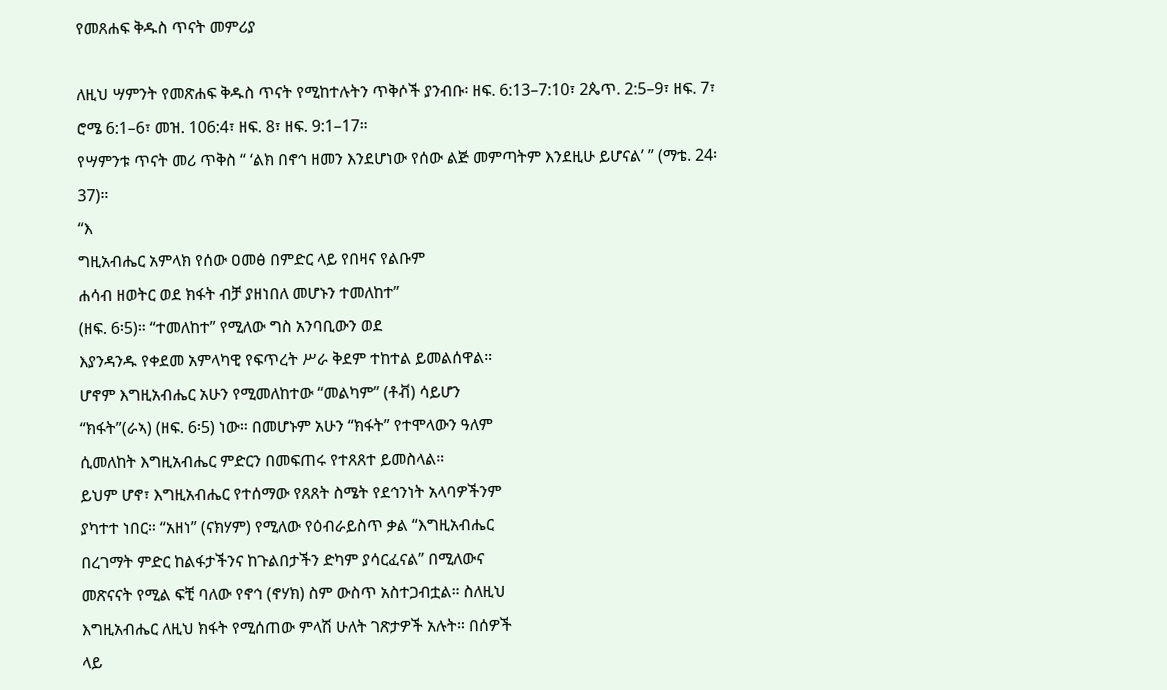የመጸሐፍ ቅዱስ ጥናት መምሪያ

ለዚህ ሣምንት የመጽሐፍ ቅዱስ ጥናት የሚከተሉትን ጥቅሶች ያንብቡ፡ ዘፍ. 6:13–7:10፣ 2ጴጥ. 2:5–9፣ ዘፍ. 7፣ ሮሜ 6:1–6፣ መዝ. 106:4፣ ዘፍ. 8፣ ዘፍ. 9:1–17።
የሣምንቱ ጥናት መሪ ጥቅስ “ ‘ልክ በኖኅ ዘመን እንደሆነው የሰው ልጅ መምጣትም እንደዚሁ ይሆናል’ ” (ማቴ. 24፡37)።
“እ
ግዚአብሔር አምላክ የሰው ዐመፅ በምድር ላይ የበዛና የልቡም
ሐሳብ ዘወትር ወደ ክፋት ብቻ ያዘነበለ መሆኑን ተመለከተ”
(ዘፍ. 6፡5)። “ተመለከተ” የሚለው ግስ አንባቢውን ወደ
እያንዳንዱ የቀደመ አምላካዊ የፍጥረት ሥራ ቅደም ተከተል ይመልሰዋል።
ሆኖም እግዚአብሔር አሁን የሚመለከተው “መልካም” (ቶቭ) ሳይሆን
“ክፋት”(ራኣ) (ዘፍ. 6፡5) ነው። በመሆኑም አሁን “ክፋት” የተሞላውን ዓለም
ሲመለከት እግዚአብሔር ምድርን በመፍጠሩ የተጸጸተ ይመስላል።
ይህም ሆኖ፣ እግዚአብሔር የተሰማው የጸጸት ስሜት የደኅንነት አላባዎችንም
ያካተተ ነበር። “አዘነ” (ናክሃም) የሚለው የዕብራይስጥ ቃል “እግዚአብሔር
በረገማት ምድር ከልፋታችንና ከጉልበታችን ድካም ያሳርፈናል” በሚለውና
መጽናናት የሚል ፍቺ ባለው የኖኅ (ኖሃክ) ስም ውስጥ አስተጋብቷል። ስለዚህ
እግዚአብሔር ለዚህ ክፋት የሚሰጠው ምላሽ ሁለት ገጽታዎች አሉት። በሰዎች
ላይ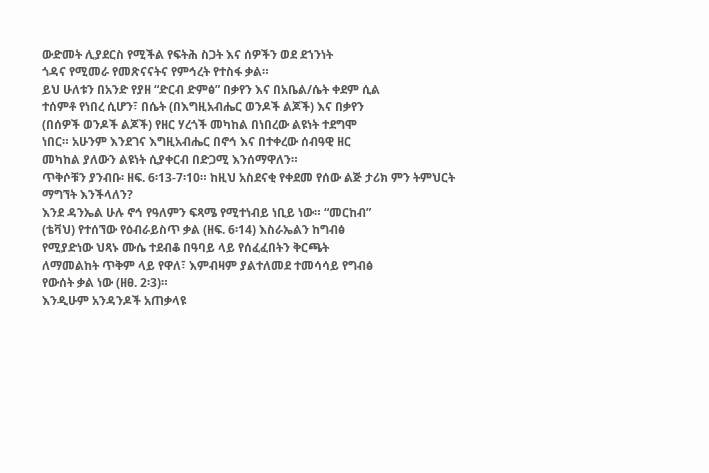ውድመት ሊያደርስ የሚችል የፍትሕ ስጋት እና ሰዎችን ወደ ደኀንነት
ጎዳና የሚመራ የመጽናናትና የምኅረት የተስፋ ቃል።
ይህ ሁለቱን በአንድ የያዘ “ድርብ ድምፅ” በቃየን እና በአቤል/ሴት ቀደም ሲል
ተሰምቶ የነበረ ሲሆን፣ በሴት (በእግዚአብሔር ወንዶች ልጆች) እና በቃየን
(በሰዎች ወንዶች ልጆች) የዘር ሃረጎች መካከል በነበረው ልዩነት ተደግሞ
ነበር። አሁንም እንደገና እግዚአብሔር በኖኅ እና በተቀረው ሰብዓዊ ዘር
መካከል ያለውን ልዩነት ሲያቀርብ በድጋሚ እንሰማዋለን።
ጥቅሶቹን ያንብቡ፡ ዘፍ. 6፡13-7፡10። ከዚህ አስደናቂ የቀደመ የሰው ልጅ ታሪክ ምን ትምህርት ማግኘት እንችላለን?
እንደ ዳንኤል ሁሉ ኖኅ የዓለምን ፍጻሜ የሚተነብይ ነቢይ ነው። “መርከብ”
(ቴቫህ) የተሰኘው የዕብራይስጥ ቃል (ዘፍ. 6፡14) እስራኤልን ከግብፅ
የሚያድነው ህጻኑ ሙሴ ተደብቆ በዓባይ ላይ የሰፈፈበትን ቅርጫት
ለማመልከት ጥቅም ላይ የዋለ፣ እምብዛም ያልተለመደ ተመሳሳይ የግብፅ
የውሰት ቃል ነው (ዘፀ. 2፡3)።
እንዲሁም አንዳንዶች አጠቃላዩ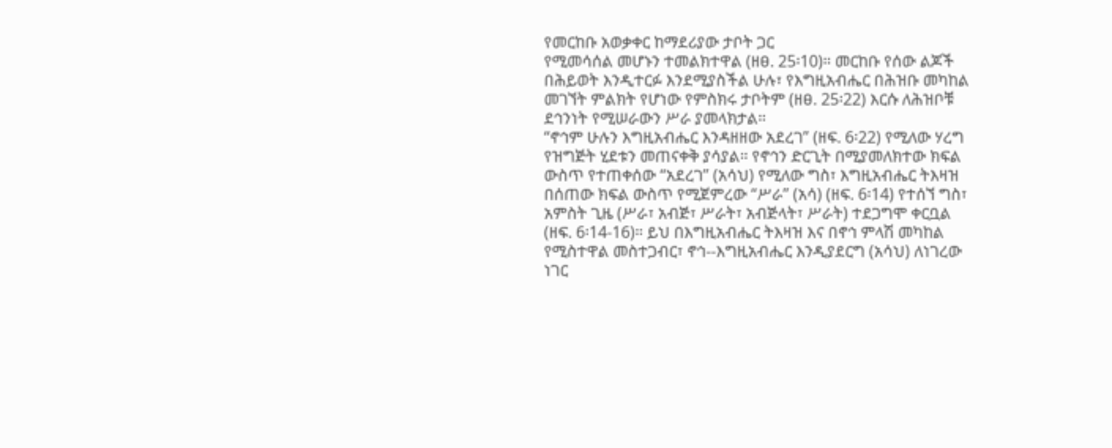የመርከቡ አወቃቀር ከማደሪያው ታቦት ጋር
የሚመሳሰል መሆኑን ተመልክተዋል (ዘፀ. 25፡10)። መርከቡ የሰው ልጆች
በሕይወት እንዲተርፉ እንደሚያስችል ሁሉ፣ የእግዚአብሔር በሕዝቡ መካከል
መገኘት ምልክት የሆነው የምስክሩ ታቦትም (ዘፀ. 25፡22) እርሱ ለሕዝቦቹ
ደኅንነት የሚሠራውን ሥራ ያመላክታል።
“ኖኅም ሁሉን እግዚአብሔር እንዳዘዘው አደረገ” (ዘፍ. 6፡22) የሚለው ሃረግ
የዝግጅት ሂደቱን መጠናቀቅ ያሳያል። የኖኅን ድርጊት በሚያመለክተው ክፍል
ውስጥ የተጠቀሰው “አደረገ” (አሳህ) የሚለው ግስ፣ እግዚአብሔር ትእዛዝ
በሰጠው ክፍል ውስጥ የሚጀምረው “ሥራ” (አሳ) (ዘፍ. 6፡14) የተሰኘ ግስ፣
አምስት ጊዜ (ሥራ፣ አብጅ፣ ሥራት፣ አብጅላት፣ ሥራት) ተደጋግሞ ቀርቧል
(ዘፍ. 6፡14-16)። ይህ በእግዚአብሔር ትእዛዝ እና በኖኅ ምላሽ መካከል
የሚስተዋል መስተጋብር፣ ኖኅ--እግዚአብሔር እንዲያደርግ (አሳህ) ለነገረው
ነገር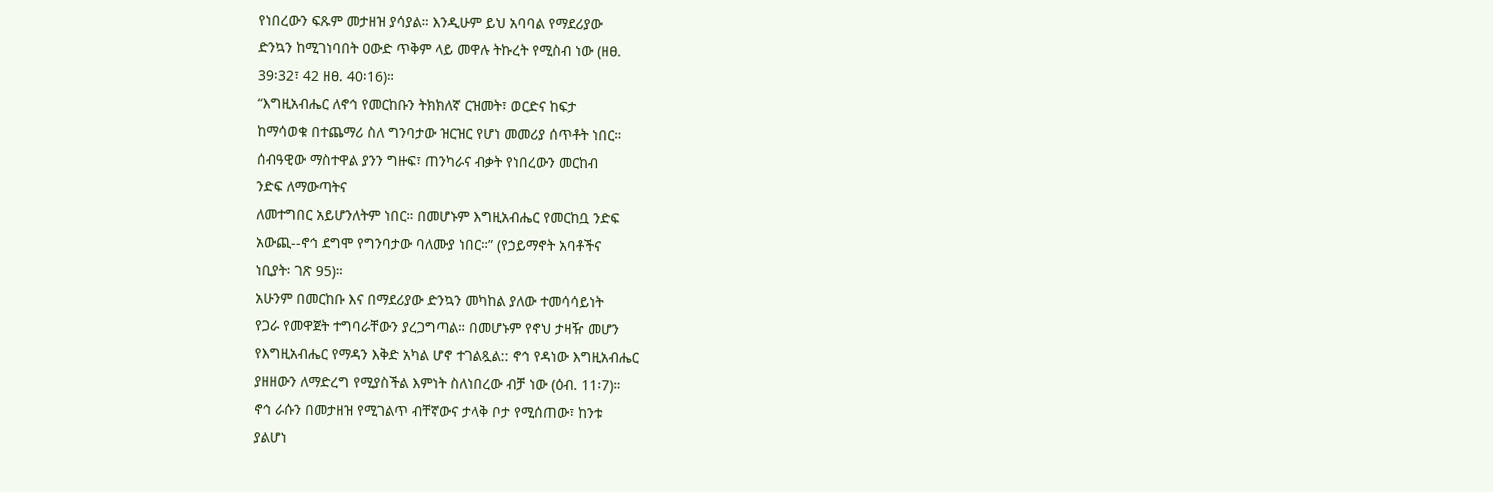የነበረውን ፍጹም መታዘዝ ያሳያል። እንዲሁም ይህ አባባል የማደሪያው
ድንኳን ከሚገነባበት ዐውድ ጥቅም ላይ መዋሉ ትኩረት የሚስብ ነው (ዘፀ.
39፡32፣ 42 ዘፀ. 40፡16)።
“እግዚአብሔር ለኖኅ የመርከቡን ትክክለኛ ርዝመት፣ ወርድና ከፍታ
ከማሳወቁ በተጨማሪ ስለ ግንባታው ዝርዝር የሆነ መመሪያ ሰጥቶት ነበር።
ሰብዓዊው ማስተዋል ያንን ግዙፍ፣ ጠንካራና ብቃት የነበረውን መርከብ
ንድፍ ለማውጣትና
ለመተግበር አይሆንለትም ነበር። በመሆኑም እግዚአብሔር የመርከቧ ንድፍ
አውጪ--ኖኅ ደግሞ የግንባታው ባለሙያ ነበር።” (የኃይማኖት አባቶችና
ነቢያት፡ ገጽ 95)።
አሁንም በመርከቡ እና በማደሪያው ድንኳን መካከል ያለው ተመሳሳይነት
የጋራ የመዋጀት ተግባራቸውን ያረጋግጣል። በመሆኑም የኖህ ታዛዥ መሆን
የእግዚአብሔር የማዳን እቅድ አካል ሆኖ ተገልጿል:: ኖኅ የዳነው እግዚአብሔር
ያዘዘውን ለማድረግ የሚያስችል እምነት ስለነበረው ብቻ ነው (ዕብ. 11፡7)።
ኖኅ ራሱን በመታዘዝ የሚገልጥ ብቸኛውና ታላቅ ቦታ የሚሰጠው፣ ከንቱ
ያልሆነ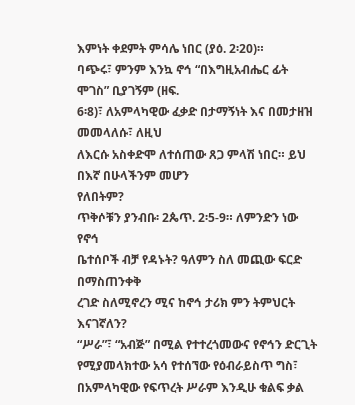እምነት ቀደምት ምሳሌ ነበር (ያዕ. 2፡20)።
ባጭሩ፣ ምንም እንኳ ኖኅ “በእግዚአብሔር ፊት ሞገስ” ቢያገኝም (ዘፍ.
6፡8)፣ ለአምላካዊው ፈቃድ በታማኝነት እና በመታዘዝ መመላለሱ፣ ለዚህ
ለእርሱ አስቀድሞ ለተሰጠው ጸጋ ምላሽ ነበር። ይህ በእኛ በሁላችንም መሆን
የለበትም?
ጥቅሶቹን ያንብቡ፡ 2ጴጥ. 2፡5-9። ለምንድን ነው የኖኅ
ቤተሰቦች ብቻ የዳኑት? ዓለምን ስለ መጪው ፍርድ በማስጠንቀቅ
ረገድ ስለሚኖረን ሚና ከኖኅ ታሪክ ምን ትምህርት እናገኛለን?
“ሥራ”፣ “አብጅ” በሚል የተተረጎመውና የኖኅን ድርጊት የሚያመላክተው አሳ የተሰኘው የዕብራይስጥ ግስ፣ በአምላካዊው የፍጥረት ሥራም እንዲሁ ቁልፍ ቃል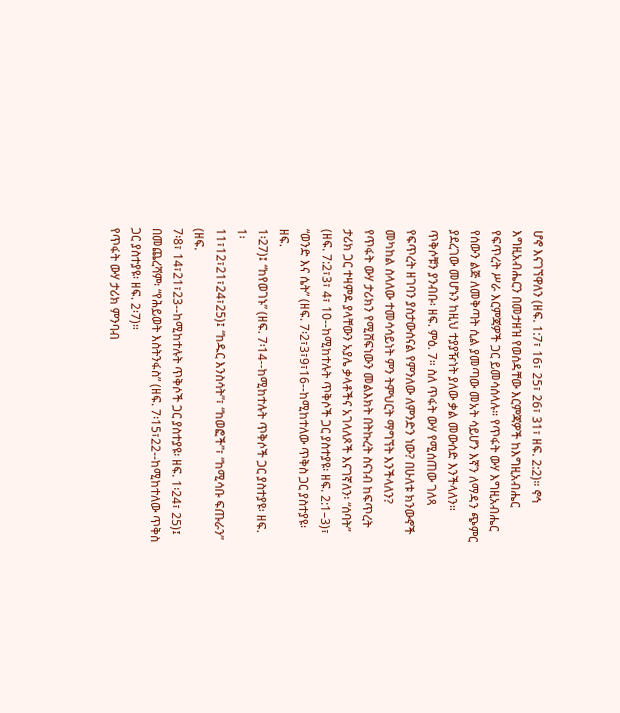ሆኖ እናገኘዋለን (ዘፍ. 1:7፣ 16፣ 25፣ 26፣ 31፣ ዘፍ. 2:2)። ኖኅ እግዚአብሔርን በመታዘዝ የወሰዳቸው እርምጃዎች ከእግዚአብሔር የፍጥረት ሥራ እርምጃዎች ጋር ይመሳሰላሉ። የጥፋት ውሃ እግዚአብሔር የሰውን ልጅ ለመቅጣት ሲል ያመጣው መአት ሳይሆን እኛን ለማዳን ጭምር ያደረገው መሆኑን ከዚህ ተያያዥነት ያለው ቃል መውሰድ እንችላለን። ጥቅሶቹን ያንብቡ፡ ዘፍ. ምዕ. 7። ስለ ጥፋት ውሃ የሚሰጠው ገለጻ የፍጥረት ዘገባን ያስታውሰናል የምንለው ለምንድን ነው? በሁለቱ ክንውኖች መካከል ስላለው ተመሳሳይነት ምን ትምህርት ማግኘት እንችላለን?
የጥፋት ውሃ ታሪክን የሚሸፍነውን መልእክት በትኩረት ስናነብ ከፍጥረት
ታሪክ ጋር ተዛምዶ ያላቸውን አያሌ ቃላቶችና አገላለጾች እናገኛለን፡ “ሰባት”
(ዘፍ. 7:2፣3፣ 4፣ 10--ከሚከተሉት ጥቅሶች ጋር ያስተያዩ፡ ዘፍ. 2:1–3)፣
“ወንድ እና ሴት” (ዘፍ. 7፡2፣3፣9፣16--ከሚከተለው ጥቅስ ጋር ያስተያዩ፡ ዘፍ.
1፡27)፤ “ከየወገኑ” (ዘፍ. 7፡14--ከሚከተሉት ጥቅሶች ጋር ያስተያዩ፡ ዘፍ. 1፡
11፣12፣21፣24፣25)፤ “ከዱር እንስሳት”፣ “ከወፎች”፣ “ከሚሳቡ ፍጡራን” (ዘፍ.
7፡8፣ 14፣21፣23--ከሚከተሉት ጥቅሶች ጋር ያስተያዩ፡ ዘፍ. 1፡24፣ 25)፤
በመጨረሻም፡ “የሕይወት እስትንፋስ” (ዘፍ. 7፡15፣22--ከሚከተለው ጥቅስ
ጋር ያስተያዩ፡ ዘፍ. 2፡7)።
የጥፋት ውሃ ታሪክ ምንባብ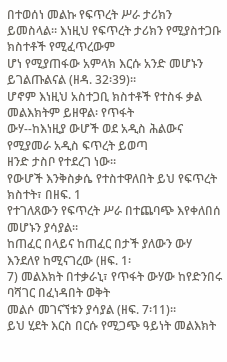በተወሰነ መልኩ የፍጥረት ሥራ ታሪክን
ይመስላል። እነዚህ የፍጥረት ታሪክን የሚያስተጋቡ ክስተቶች የሚፈጥረውም
ሆነ የሚያጠፋው አምላክ እርሱ አንድ መሆኑን ይገልጡልናል (ዘዳ. 32፡39)።
ሆኖም እነዚህ አስተጋቢ ክስተቶች የተስፋ ቃል መልእክትም ይዘዋል፡ የጥፋት
ውሃ--ከእነዚያ ውሆች ወደ አዲስ ሕልውና የሚያመራ አዲስ ፍጥረት ይወጣ
ዘንድ ታስቦ የተደረገ ነው።
የውሆች እንቅስቃሴ የተስተዋለበት ይህ የፍጥረት ክስተት፣ በዘፍ. 1
የተገለጸውን የፍጥረት ሥራ በተጨባጭ እየቀለበሰ መሆኑን ያሳያል።
ከጠፈር በላይና ከጠፈር በታች ያለውን ውሃ እንደለየ ከሚናገረው (ዘፍ. 1፡
7) መልእክት በተቃራኒ፣ የጥፋት ውሃው ከየድንበሩ ባሻገር በፈነዳበት ወቅት
መልሶ መገናኘቱን ያሳያል (ዘፍ. 7፡11)።
ይህ ሂደት እርስ በርሱ የሚጋጭ ዓይነት መልእክት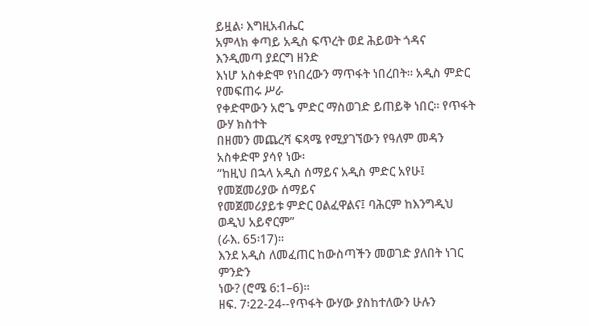ይዟል፡ እግዚአብሔር
አምላክ ቀጣይ አዲስ ፍጥረት ወደ ሕይወት ጎዳና እንዲመጣ ያደርግ ዘንድ
እነሆ አስቀድሞ የነበረውን ማጥፋት ነበረበት። አዲስ ምድር የመፍጠሩ ሥራ
የቀድሞውን አሮጌ ምድር ማስወገድ ይጠይቅ ነበር። የጥፋት ውሃ ክስተት
በዘመን መጨረሻ ፍጻሜ የሚያገኘውን የዓለም መዳን አስቀድሞ ያሳየ ነው፡
“ከዚህ በኋላ አዲስ ሰማይና አዲስ ምድር አየሁ፤ የመጀመሪያው ሰማይና
የመጀመሪያይቱ ምድር ዐልፈዋልና፤ ባሕርም ከእንግዲህ ወዲህ አይኖርም”
(ራእ. 65፡17)።
እንደ አዲስ ለመፈጠር ከውስጣችን መወገድ ያለበት ነገር ምንድን
ነው? (ሮሜ 6:1–6)።
ዘፍ. 7፡22-24--የጥፋት ውሃው ያስከተለውን ሁሉን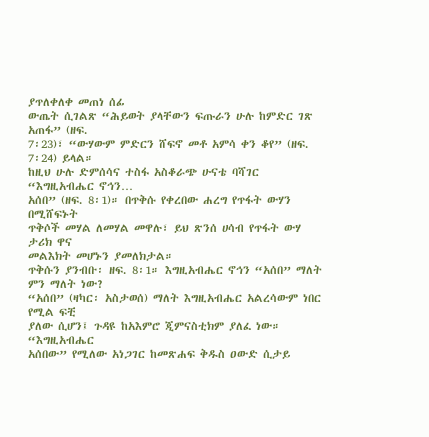ያጥለቀለቀ መጠነ ሰፊ
ውጤት ሲገልጽ “ሕይወት ያላቸውን ፍጡራን ሁሉ ከምድር ገጽ አጠፋ” (ዘፍ.
7፡23)፣ “ውሃውም ምድርን ሸፍኖ መቶ አምሳ ቀን ቆየ” (ዘፍ. 7፡24) ይላል።
ከዚህ ሁሉ ድምሰሳና ተስፋ አስቆራጭ ሁናቴ ባሻገር “እግዚአብሔር ኖኅን…
አሰበ” (ዘፍ. 8፡1)። በጥቅሱ የቀረበው ሐረግ የጥፋት ውሃን በሚሸፍኑት
ጥቅሶች መሃል ለመሃል መዋሉ፣ ይህ ጽንሰ ሀሳብ የጥፋት ውሃ ታሪክ ዋና
መልእክት መሆኑን ያመለክታል።
ጥቅሱን ያንብቡ፡ ዘፍ. 8፡1። እግዚአብሔር ኖኅን “አሰበ” ማለት
ምን ማለት ነው?
“አሰበ” (ዛካር፡ አስታወሰ) ማለት እግዚአብሔር አልረሳውም ነበር የሚል ፍቺ
ያለው ሲሆን፤ ጉዳዩ ከአእምሮ ጂምናስቲክም ያለፈ ነው። “እግዚአብሔር
አሰበው” የሚለው አነጋገር ከመጽሐፍ ቅዱስ ዐውድ ሲታይ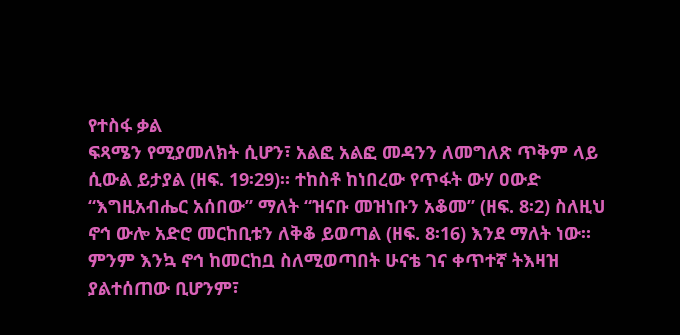የተስፋ ቃል
ፍጻሜን የሚያመለክት ሲሆን፣ አልፎ አልፎ መዳንን ለመግለጽ ጥቅም ላይ
ሲውል ይታያል (ዘፍ. 19፡29)። ተከስቶ ከነበረው የጥፋት ውሃ ዐውድ
“እግዚአብሔር አሰበው” ማለት “ዝናቡ መዝነቡን አቆመ” (ዘፍ. 8፡2) ስለዚህ
ኖኅ ውሎ አድሮ መርከቢቱን ለቅቆ ይወጣል (ዘፍ. 8፡16) እንደ ማለት ነው።
ምንም እንኳ ኖኅ ከመርከቧ ስለሚወጣበት ሁናቴ ገና ቀጥተኛ ትእዛዝ
ያልተሰጠው ቢሆንም፣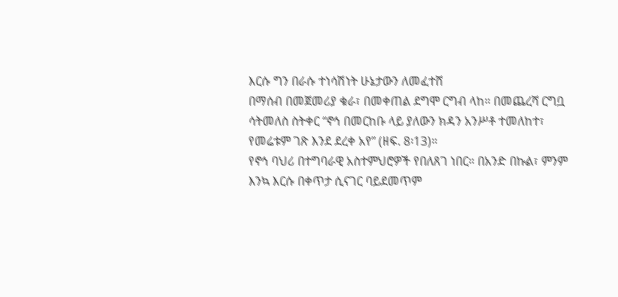እርሱ ግን በራሱ ተነሳሽነት ሁኔታውን ለመፈተሸ
በማሰብ በመጀመሪያ ቁራ፣ በመቀጠል ደግሞ ርግብ ላከ። በመጨረሻ ርግቧ
ሳትመለስ ስትቀር “ኖኅ በመርከቡ ላይ ያለውን ክዳን አንሥቶ ተመለከተ፣
የመሬቱም ገጽ እንደ ደረቀ አየ” (ዘፍ. 8፡13)።
የኖኅ ባህሪ በተግባራዊ አስተምህሮዎች የበለጸገ ነበር። በአንድ በኩል፣ ምንም
እንኳ እርሱ በቀጥታ ሲናገር ባይደመጥም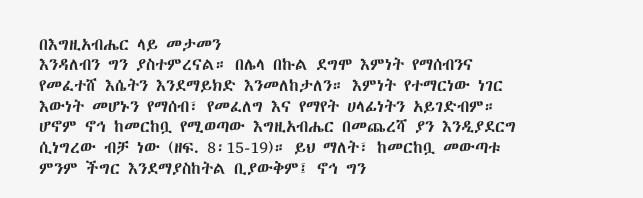በእግዚአብሔር ላይ መታመን
እንዳለብን ግን ያስተምረናል። በሌላ በኩል ደግሞ እምነት የማሰብንና
የመፈተሸ እሴትን እንደማይክድ እንመለከታለን። እምነት የተማርነው ነገር
እውነት መሆኑን የማሰብ፣ የመፈለግ እና የማየት ሀላፊነትን አይገድብም።
ሆኖም ኖኅ ከመርከቧ የሚወጣው እግዚአብሔር በመጨረሻ ያን እንዲያደርግ
ሲነግረው ብቻ ነው (ዘፍ. 8፡15-19)። ይህ ማለት፣ ከመርከቧ መውጣቱ
ምንም ችግር እንደማያስከትል ቢያውቅም፤ ኖኅ ግን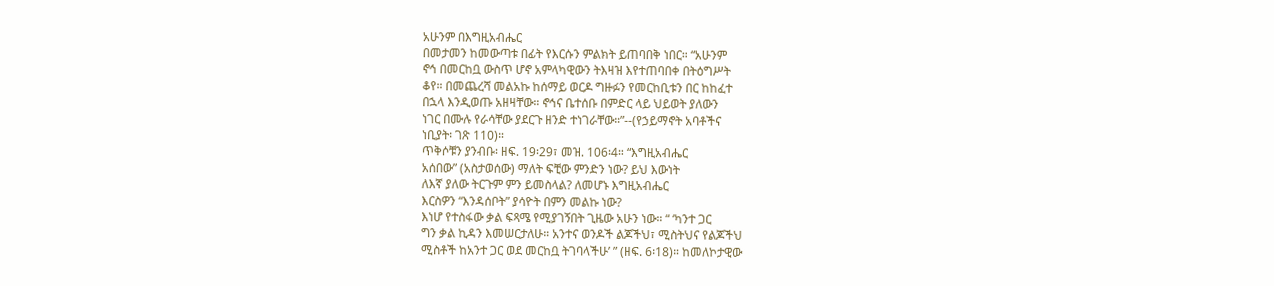አሁንም በእግዚአብሔር
በመታመን ከመውጣቱ በፊት የእርሱን ምልክት ይጠባበቅ ነበር። “አሁንም
ኖኅ በመርከቧ ውስጥ ሆኖ አምላካዊውን ትእዛዝ እየተጠባበቀ በትዕግሥት
ቆየ። በመጨረሻ መልአኩ ከሰማይ ወርዶ ግዙፉን የመርከቢቱን በር ከከፈተ
በኋላ እንዲወጡ አዘዛቸው። ኖኅና ቤተሰቡ በምድር ላይ ህይወት ያለውን
ነገር በሙሉ የራሳቸው ያደርጉ ዘንድ ተነገራቸው።”--(የኃይማኖት አባቶችና
ነቢያት፡ ገጽ 110)።
ጥቅሶቹን ያንብቡ፡ ዘፍ. 19፡29፣ መዝ. 106፡4። “እግዚአብሔር
አሰበው” (አስታወሰው) ማለት ፍቺው ምንድን ነው? ይህ እውነት
ለእኛ ያለው ትርጉም ምን ይመስላል? ለመሆኑ እግዚአብሔር
እርስዎን “እንዳሰቦት” ያሳዮት በምን መልኩ ነው?
እነሆ የተስፋው ቃል ፍጻሜ የሚያገኝበት ጊዜው አሁን ነው። “ ‘ካንተ ጋር
ግን ቃል ኪዳን እመሠርታለሁ። አንተና ወንዶች ልጆችህ፣ ሚስትህና የልጆችህ
ሚስቶች ከአንተ ጋር ወደ መርከቧ ትገባላችሁ’ ” (ዘፍ. 6፡18)። ከመለኮታዊው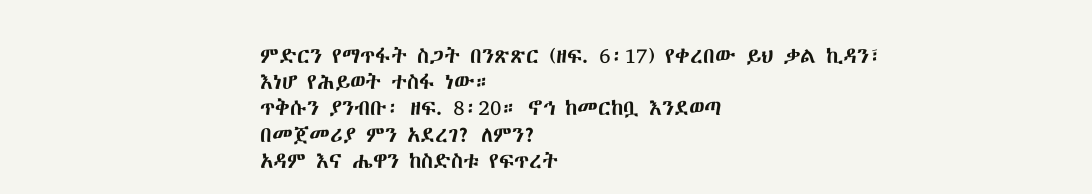ምድርን የማጥፋት ስጋት በንጽጽር (ዘፍ. 6፡17) የቀረበው ይህ ቃል ኪዳን፣
እነሆ የሕይወት ተስፋ ነው።
ጥቅሱን ያንብቡ፡ ዘፍ. 8፡20። ኖኅ ከመርከቧ እንደወጣ
በመጀመሪያ ምን አደረገ? ለምን?
አዳም እና ሔዋን ከስድስቱ የፍጥረት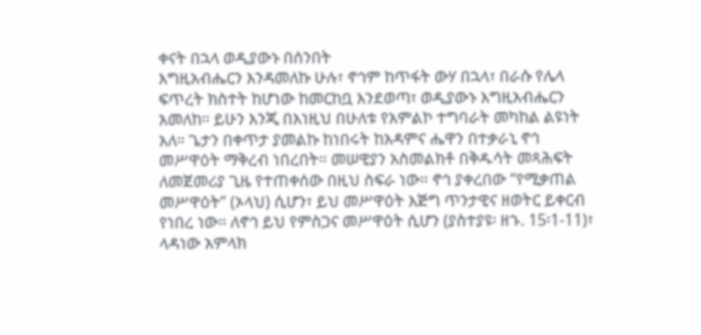ቀናት በኋላ ወዲያውኑ በሰንበት
እግዚአብሔርን እንዳመለኩ ሁሉ፣ ኖኅም ከጥፋት ውሃ በኋላ፣ በራሱ የሌላ
ፍጥረት ክስተት ከሆነው ከመርከቧ እንደወጣ፣ ወዲያውኑ እግዚአብሔርን
አመለከ። ይሁን እንጂ በእነዚህ በሁለቱ የአምልኮ ተግባራት መካከል ልዩነት
አለ። ጌታን በቀጥታ ያመልኩ ከነበሩት ከአዳምና ሔዋን በተቃራኒ ኖኅ
መሥዋዕት ማቅረብ ነበረበት። መሠዊያን አስመልክቶ በቅዱሳት መጻሕፍት
ለመጀመሪያ ጊዜ የተጠቀሰው በዚህ ስፍራ ነው። ኖኅ ያቀረበው “የሚቃጠል
መሥዋዕት” (ኦላህ) ሲሆን፣ ይህ መሥዋዕት እጅግ ጥንታዊና ዘወትር ይቀርብ
የነበረ ነው። ለኖኅ ይህ የምስጋና መሥዋዕት ሲሆን (ያስተያዩ፡ ዘኁ. 15፡1-11)፣
ላዳነው አምላክ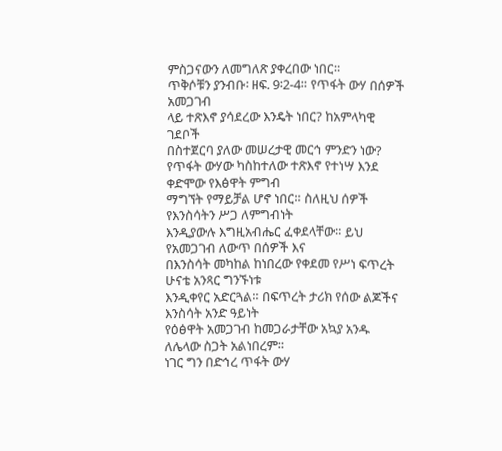ምስጋናውን ለመግለጽ ያቀረበው ነበር።
ጥቅሶቹን ያንብቡ፡ ዘፍ. 9፡2-4። የጥፋት ውሃ በሰዎች አመጋገብ
ላይ ተጽእኖ ያሳደረው እንዴት ነበር? ከአምላካዊ ገደቦች
በስተጀርባ ያለው መሠረታዊ መርኅ ምንድን ነው?
የጥፋት ውሃው ካስከተለው ተጽእኖ የተነሣ እንደ ቀድሞው የእፅዋት ምግብ
ማግኘት የማይቻል ሆኖ ነበር። ስለዚህ ሰዎች የእንስሳትን ሥጋ ለምግብነት
እንዲያውሉ እግዚአብሔር ፈቀደላቸው። ይህ የአመጋገብ ለውጥ በሰዎች እና
በእንስሳት መካከል ከነበረው የቀደመ የሥነ ፍጥረት ሁናቴ አንጻር ግንኙነቱ
እንዲቀየር አድርጓል። በፍጥረት ታሪክ የሰው ልጆችና እንስሳት አንድ ዓይነት
የዕፅዋት አመጋገብ ከመጋራታቸው አኳያ አንዱ ለሌላው ስጋት አልነበረም።
ነገር ግን በድኅረ ጥፋት ውሃ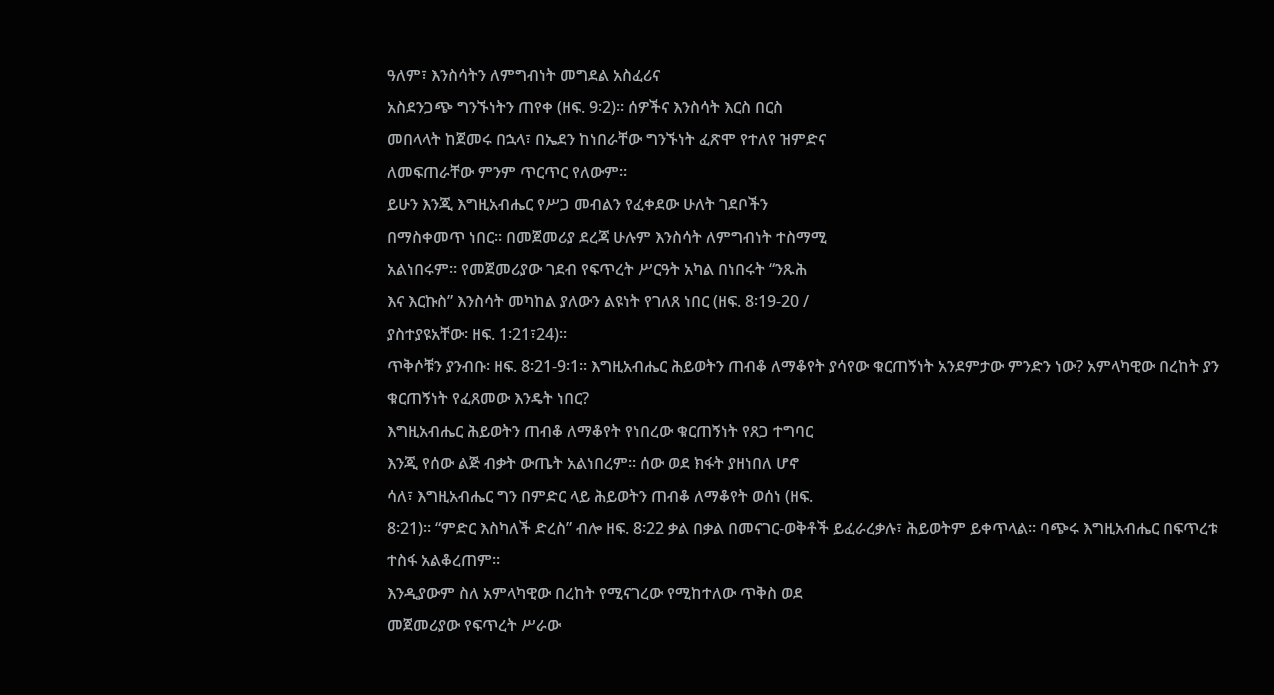ዓለም፣ እንስሳትን ለምግብነት መግደል አስፈሪና
አስደንጋጭ ግንኙነትን ጠየቀ (ዘፍ. 9፡2)። ሰዎችና እንስሳት እርስ በርስ
መበላላት ከጀመሩ በኋላ፣ በኤደን ከነበራቸው ግንኙነት ፈጽሞ የተለየ ዝምድና
ለመፍጠራቸው ምንም ጥርጥር የለውም።
ይሁን እንጂ እግዚአብሔር የሥጋ መብልን የፈቀደው ሁለት ገደቦችን
በማስቀመጥ ነበር። በመጀመሪያ ደረጃ ሁሉም እንስሳት ለምግብነት ተስማሚ
አልነበሩም። የመጀመሪያው ገደብ የፍጥረት ሥርዓት አካል በነበሩት “ንጹሕ
እና እርኩስ” እንስሳት መካከል ያለውን ልዩነት የገለጸ ነበር (ዘፍ. 8፡19-20 /
ያስተያዩአቸው፡ ዘፍ. 1፡21፣24)።
ጥቅሶቹን ያንብቡ፡ ዘፍ. 8፡21-9፡1። እግዚአብሔር ሕይወትን ጠብቆ ለማቆየት ያሳየው ቁርጠኝነት አንደምታው ምንድን ነው? አምላካዊው በረከት ያን ቁርጠኝነት የፈጸመው እንዴት ነበር?
እግዚአብሔር ሕይወትን ጠብቆ ለማቆየት የነበረው ቁርጠኝነት የጸጋ ተግባር
እንጂ የሰው ልጅ ብቃት ውጤት አልነበረም። ሰው ወደ ክፋት ያዘነበለ ሆኖ
ሳለ፣ እግዚአብሔር ግን በምድር ላይ ሕይወትን ጠብቆ ለማቆየት ወሰነ (ዘፍ.
8፡21)። “ምድር እስካለች ድረስ” ብሎ ዘፍ. 8፡22 ቃል በቃል በመናገር-ወቅቶች ይፈራረቃሉ፣ ሕይወትም ይቀጥላል። ባጭሩ እግዚአብሔር በፍጥረቱ
ተስፋ አልቆረጠም።
እንዲያውም ስለ አምላካዊው በረከት የሚናገረው የሚከተለው ጥቅስ ወደ
መጀመሪያው የፍጥረት ሥራው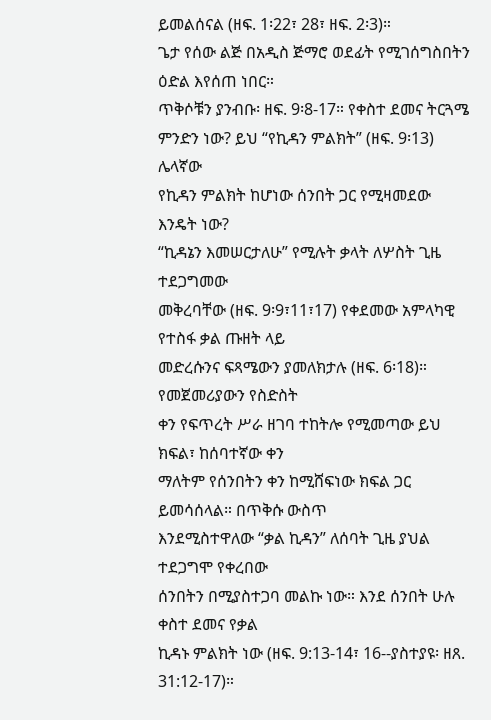ይመልሰናል (ዘፍ. 1፡22፣ 28፣ ዘፍ. 2፡3)።
ጌታ የሰው ልጅ በአዲስ ጅማሮ ወደፊት የሚገሰግስበትን ዕድል እየሰጠ ነበር።
ጥቅሶቹን ያንብቡ፡ ዘፍ. 9፡8-17። የቀስተ ደመና ትርጓሜ
ምንድን ነው? ይህ “የኪዳን ምልክት” (ዘፍ. 9፡13) ሌላኛው
የኪዳን ምልክት ከሆነው ሰንበት ጋር የሚዛመደው እንዴት ነው?
“ኪዳኔን እመሠርታለሁ” የሚሉት ቃላት ለሦስት ጊዜ ተደጋግመው
መቅረባቸው (ዘፍ. 9፡9፣11፣17) የቀደመው አምላካዊ የተስፋ ቃል ጡዘት ላይ
መድረሱንና ፍጻሜውን ያመለክታሉ (ዘፍ. 6፡18)። የመጀመሪያውን የስድስት
ቀን የፍጥረት ሥራ ዘገባ ተከትሎ የሚመጣው ይህ ክፍል፣ ከሰባተኛው ቀን
ማለትም የሰንበትን ቀን ከሚሸፍነው ክፍል ጋር ይመሳሰላል። በጥቅሱ ውስጥ
እንደሚስተዋለው “ቃል ኪዳን” ለሰባት ጊዜ ያህል ተደጋግሞ የቀረበው
ሰንበትን በሚያስተጋባ መልኩ ነው። እንደ ሰንበት ሁሉ ቀስተ ደመና የቃል
ኪዳኑ ምልክት ነው (ዘፍ. 9:13-14፣ 16--ያስተያዩ፡ ዘጸ. 31:12-17)።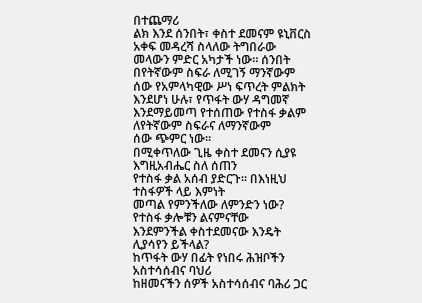በተጨማሪ
ልክ እንደ ሰንበት፣ ቀስተ ደመናም ዩኒቨርስ አቀፍ መዳረሻ ስላለው ትግበራው
መላውን ምድር አካታች ነው። ሰንበት በየትኛውም ስፍራ ለሚገኝ ማንኛውም
ሰው የአምላካዊው ሥነ ፍጥረት ምልክት እንደሆነ ሁሉ፣ የጥፋት ውሃ ዳግመኛ
እንደማይመጣ የተሰጠው የተስፋ ቃልም ለየትኛውም ስፍራና ለማንኛውም
ሰው ጭምር ነው።
በሚቀጥለው ጊዜ ቀስተ ደመናን ሲያዩ እግዚአብሔር ስለ ሰጠን
የተስፋ ቃል አሰብ ያድርጉ። በእነዚህ ተስፋዎች ላይ እምነት
መጣል የምንችለው ለምንድን ነው? የተስፋ ቃሎቹን ልናምናቸው
እንደምንችል ቀስተደመናው እንዴት ሊያሳየን ይችላል?
ከጥፋት ውሃ በፊት የነበሩ ሕዝቦችን አስተሳሰብና ባህሪ
ከዘመናችን ሰዎች አስተሳሰብና ባሕሪ ጋር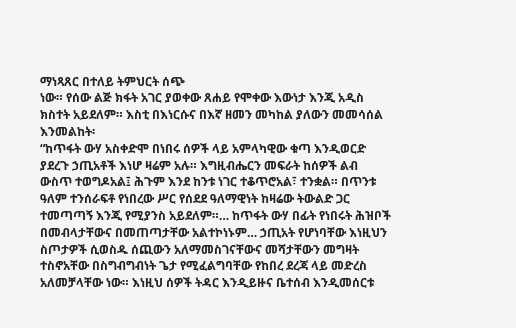ማነጻጸር በተለይ ትምህርት ሰጭ
ነው። የሰው ልጅ ክፋት አገር ያወቀው ጸሐይ የሞቀው እውነታ እንጂ አዲስ
ክስተት አይደለም። እስቲ በእነርሱና በእኛ ዘመን መካከል ያለውን መመሳሰል
እንመልከት፡
“ከጥፋት ውሃ አስቀድሞ በነበሩ ሰዎች ላይ አምላካዊው ቁጣ እንዲወርድ
ያደረጉ ኃጢአቶች እነሆ ዛሬም አሉ። እግዚብሔርን መፍራት ከሰዎች ልብ
ውስጥ ተወግዶአል፤ ሕጉም እንደ ከንቱ ነገር ተቆጥሮአል፣ ተንቋል። በጥንቱ
ዓለም ተንሰራፍቶ የነበረው ሥር የሰደደ ዓለማዊነት ከዛሬው ትውልድ ጋር
ተመጣጣኝ እንጂ የሚያንስ አይደለም።… ከጥፋት ውሃ በፊት የነበሩት ሕዝቦች
በመብላታቸውና በመጠጣታቸው አልተኮነኑም… ኃጢአት የሆነባቸው እነዚህን
ስጦታዎች ሲወስዱ ሰጪውን አለማመስገናቸውና መሻታቸውን መግዛት
ተስኖአቸው በስግብግብነት ጌታ የሚፈልግባቸው የከበረ ደረጃ ላይ መድረስ
አለመቻላቸው ነው። እነዚህ ሰዎች ትዳር እንዲይዙና ቤተሰብ እንዲመሰርቱ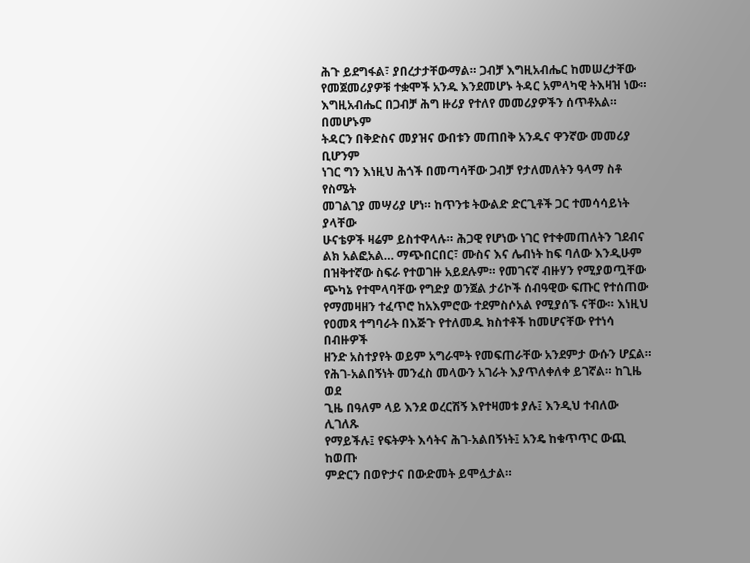ሕጉ ይደግፋል፣ ያበረታታቸውማል። ጋብቻ እግዚአብሔር ከመሠረታቸው
የመጀመሪያዎቹ ተቋሞች አንዱ እንደመሆኑ ትዳር አምላካዊ ትእዛዝ ነው።
እግዚአብሔር በጋብቻ ሕግ ዙሪያ የተለየ መመሪያዎችን ሰጥቶአል። በመሆኑም
ትዳርን በቅድስና መያዝና ውበቱን መጠበቅ አንዱና ዋንኛው መመሪያ ቢሆንም
ነገር ግን እነዚህ ሕጎች በመጣሳቸው ጋብቻ የታለመለትን ዓላማ ስቶ የስሜት
መገልገያ መሣሪያ ሆነ። ከጥንቱ ትውልድ ድርጊቶች ጋር ተመሳሳይነት ያላቸው
ሁናቴዎች ዛሬም ይስተዋላሉ። ሕጋዊ የሆነው ነገር የተቀመጠለትን ገደብና
ልክ አልፎአል… ማጭበርበር፣ ሙስና እና ሌብነት ከፍ ባለው እንዲሁም
በዝቅተኛው ስፍራ የተወገዙ አይደሉም። የመገናኛ ብዙሃን የሚያወጧቸው
ጭካኔ የተሞላባቸው የግድያ ወንጀል ታሪኮች ሰብዓዊው ፍጡር የተሰጠው
የማመዛዘን ተፈጥሮ ከአእምሮው ተደምስሶአል የሚያሰኙ ናቸው። እነዚህ
የዐመጻ ተግባራት በእጅጉ የተለመዱ ክስተቶች ከመሆናቸው የተነሳ በብዙዎች
ዘንድ አስተያየት ወይም አግራሞት የመፍጠራቸው አንደምታ ውሱን ሆኗል።
የሕገ-አልበኝነት መንፈስ መላውን አገራት እያጥለቀለቀ ይገኛል። ከጊዜ ወደ
ጊዜ በዓለም ላይ እንደ ወረርሽኝ እየተዛመቱ ያሉ፤ እንዲህ ተብለው ሊገለጹ
የማይችሉ፤ የፍትዎት እሳትና ሕገ-አልበኝነት፤ አንዴ ከቁጥጥር ውጪ ከወጡ
ምድርን በወዮታና በውድመት ይሞሏታል።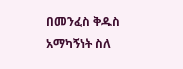በመንፈስ ቅዱስ አማካኝነት ስለ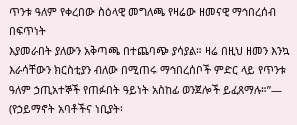ጥንቱ ዓለም የቀረበው ስዕላዊ መግለጫ የዛሬው ዘመናዊ ማኅበረሰብ በፍጥነት
እያመራበት ያለውን አቅጣጫ በተጨባጭ ያሳያል። ዛሬ በዚህ ዘመን እንኳ
እራሳቸውን ክርስቲያን ብለው በሚጠሩ ማኅበረሰቦች ምድር ላይ የጥንቱ
ዓለም ኃጢአተኞች የጠፉበት ዓይነት አስከፊ ወንጀሎች ይፈጸማሉ።”—
(የኃይማኖት አባቶችና ነቢያት፡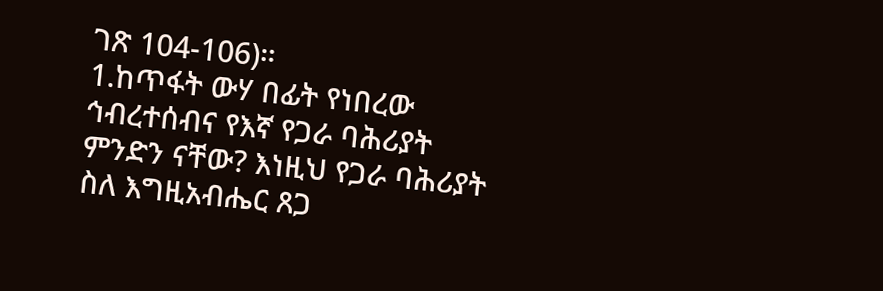ገጽ 104-106)።
1.ከጥፋት ውሃ በፊት የነበረው ኅብረተሰብና የእኛ የጋራ ባሕሪያት ምንድን ናቸው? እነዚህ የጋራ ባሕሪያት ስለ እግዚአብሔር ጸጋ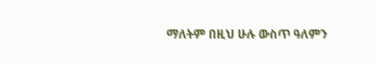ማለትም በዚህ ሁሉ ውስጥ ዓለምን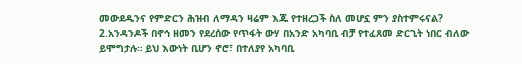መውደዱንና የምድርን ሕዝብ ለማዳን ዛሬም እጁ የተዘረጋች ስለ መሆኗ ምን ያስተምሩናል? 2.አንዳንዶች በኖኅ ዘመን የደረሰው የጥፋት ውሃ በአንድ አካባቢ ብቻ የተፈጸመ ድርጊት ነበር ብለው ይሞግታሉ። ይህ እውነት ቢሆን ኖሮ፣ በተለያየ አካባቢ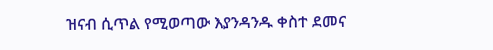ዝናብ ሲጥል የሚወጣው እያንዳንዱ ቀስተ ደመና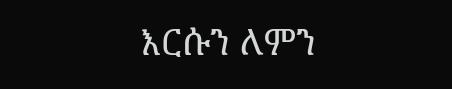እርሱን ለምን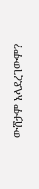ውሸታም አላደረገውም?